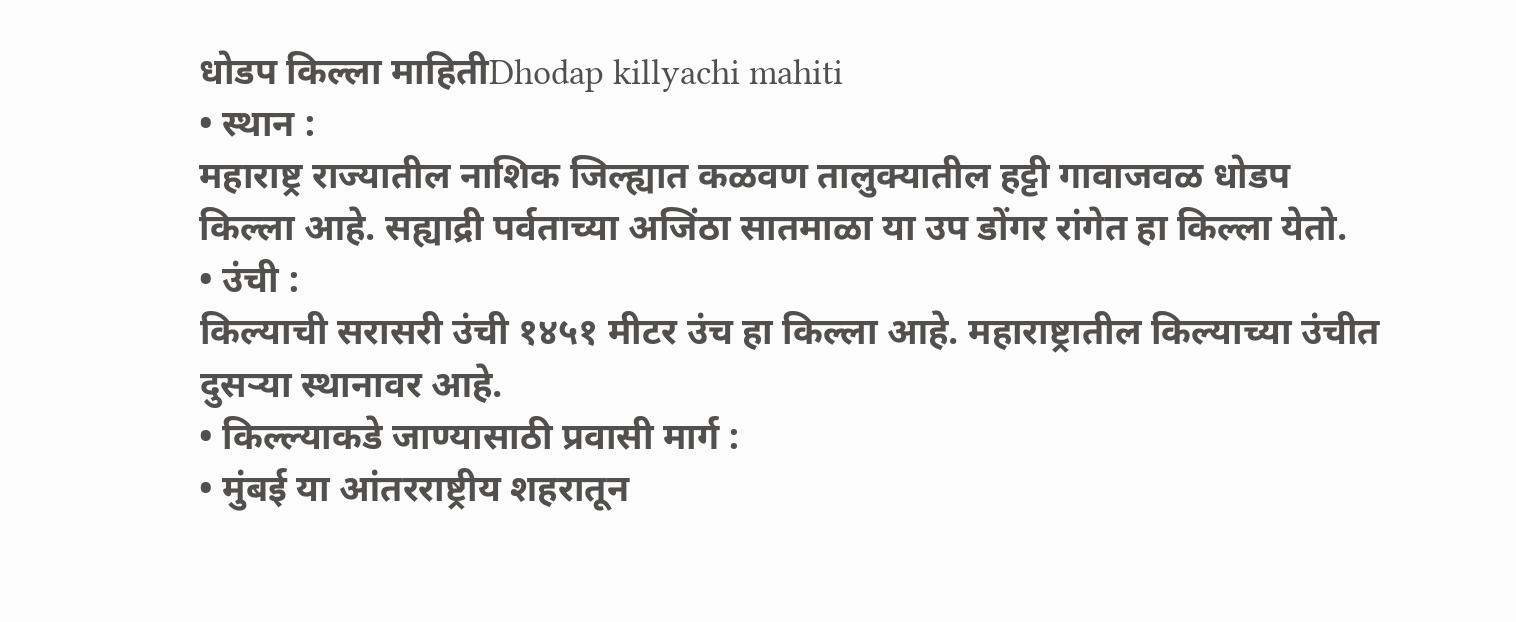धोडप किल्ला माहितीDhodap killyachi mahiti
• स्थान :
महाराष्ट्र राज्यातील नाशिक जिल्ह्यात कळवण तालुक्यातील हट्टी गावाजवळ धोडप किल्ला आहे. सह्याद्री पर्वताच्या अजिंठा सातमाळा या उप डोंगर रांगेत हा किल्ला येतो.
• उंची :
किल्याची सरासरी उंची १४५१ मीटर उंच हा किल्ला आहे. महाराष्ट्रातील किल्याच्या उंचीत दुसऱ्या स्थानावर आहे.
• किल्ल्याकडे जाण्यासाठी प्रवासी मार्ग :
• मुंबई या आंतरराष्ट्रीय शहरातून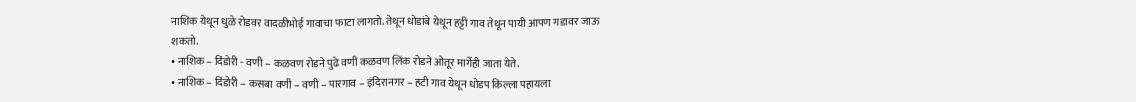नाशिक येथून धुळे रोडवर वादळीभोई गावाचा फाटा लागतो. तेथून धोडांबे येथून हट्टी गाव तेथून पायी आपण गडावर जाऊ शकतो.
• नाशिक – दिंडोरी - वणी – कळवण रोडने पुढे वणी कळवण लिंक रोडने ओतूर मार्गेही जाता येते.
• नाशिक – दिंडोरी – कसबा वणी – वणी – पारगाव – इंदिरानगर – हटी गाव येथून धोडप किल्ला पहायला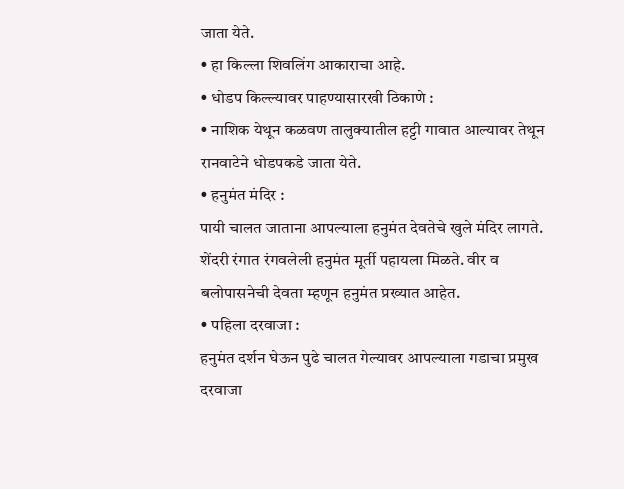जाता येते.
• हा किल्ला शिवलिंग आकाराचा आहे.
• धोडप किल्ल्यावर पाहण्यासारखी ठिकाणे :
• नाशिक येथून कळवण तालुक्यातील हट्टी गावात आल्यावर तेथून रानवाटेने धोडपकडे जाता येते.
• हनुमंत मंदिर :
पायी चालत जाताना आपल्याला हनुमंत देवतेचे खुले मंदिर लागते. शेंदरी रंगात रंगवलेली हनुमंत मूर्ती पहायला मिळते. वीर व बलोपासनेची देवता म्हणून हनुमंत प्रख्यात आहेत.
• पहिला दरवाजा :
हनुमंत दर्शन घेऊन पुढे चालत गेल्यावर आपल्याला गडाचा प्रमुख दरवाजा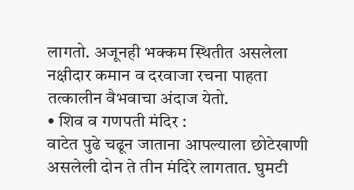लागतो. अजूनही भक्कम स्थितीत असलेला नक्षीदार कमान व दरवाजा रचना पाहता तत्कालीन वैभवाचा अंदाज येतो.
• शिव व गणपती मंदिर :
वाटेत पुढे चढून जाताना आपल्याला छोटेखाणी असलेली दोन ते तीन मंदिरे लागतात. घुमटी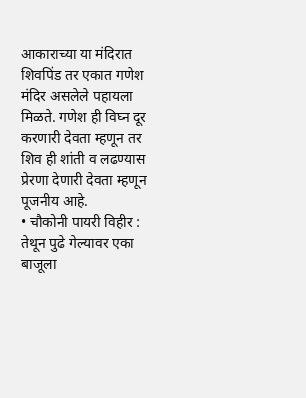आकाराच्या या मंदिरात शिवपिंड तर एकात गणेश मंदिर असलेले पहायला मिळते. गणेश ही विघ्न दूर करणारी देवता म्हणून तर शिव ही शांती व लढण्यास प्रेरणा देणारी देवता म्हणून पूजनीय आहे.
• चौकोनी पायरी विहीर :
तेथून पुढे गेल्यावर एका बाजूला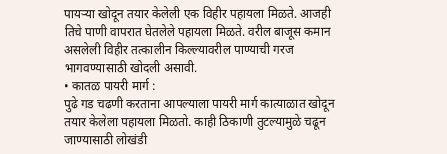पायऱ्या खोदून तयार केलेली एक विहीर पहायला मिळते. आजही तिचे पाणी वापरात घेतलेले पहायला मिळते. वरील बाजूस कमान असलेली विहीर तत्कालीन किल्ल्यावरील पाण्याची गरज भागवण्यासाठी खोदली असावी.
• कातळ पायरी मार्ग :
पुढे गड चढणी करताना आपल्याला पायरी मार्ग कात्याळात खोदून तयार केलेला पहायला मिळतो. काही ठिकाणी तुटल्यामुळे चढून जाण्यासाठी लोखंडी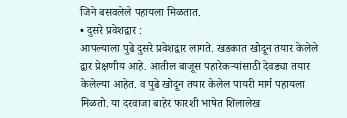जिने बसवलेले पहायला मिळतात.
• दुसरे प्रवेशद्वार :
आपल्याला पुढे दुसरे प्रवेशद्वार लागते. खडकात खोदून तयार केलेले द्वार प्रेक्षणीय आहे. आतील बाजूस पहारेकऱ्यांसाठी देवड्या तयार केलेल्या आहेत. व पुढे खोदून तयार केलेल पायरी मार्ग पहायला मिळतो. या दरवाजा बाहेर फारशी भाषेत शिलालेख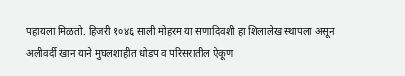पहायला मिळतो. हिजरी १०४६ साली मोहरम या सणादिवशी हा शिलालेख स्थापला असून अलीवर्दी खान याने मुघलशाहीत धोडप व परिसरातील ऐकूण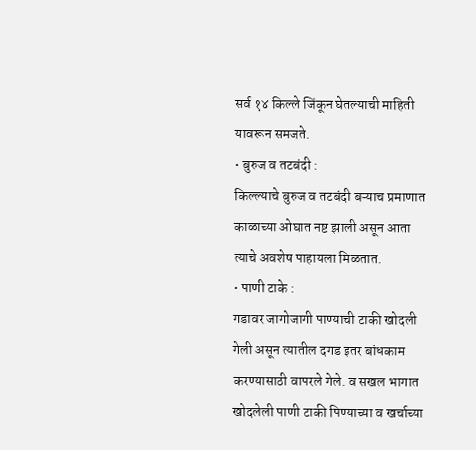सर्व १४ किल्ले जिंकून घेतल्याची माहिती यावरून समजते.
• बुरुज व तटबंदी :
किल्ल्याचे बुरुज व तटबंदी बऱ्याच प्रमाणात काळाच्या ओघात नष्ट झाली असून आता त्याचे अवशेष पाहायला मिळतात.
• पाणी टाके :
गडावर जागोजागी पाण्याची टाकी खोदली गेली असून त्यातील दगड इतर बांधकाम करण्यासाठी वापरले गेले. व सखल भागात खोदलेली पाणी टाकी पिण्याच्या व खर्चाच्या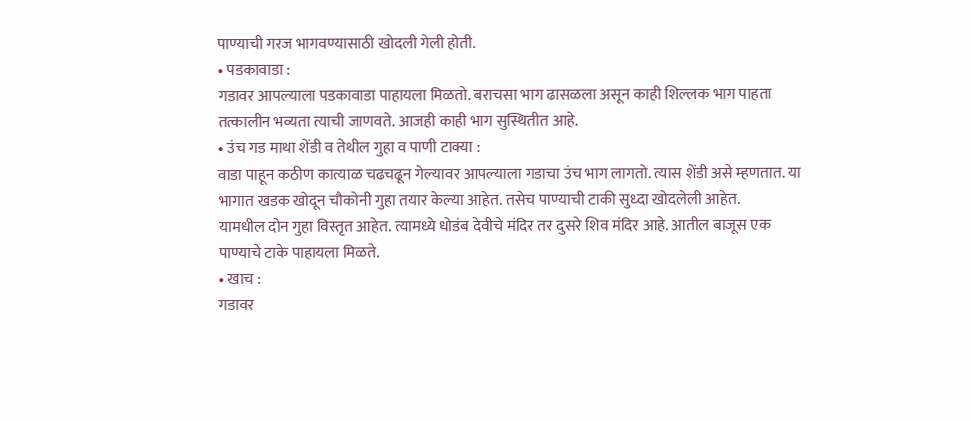पाण्याची गरज भागवण्यासाठी खोदली गेली होती.
• पडकावाडा :
गडावर आपल्याला पडकावाडा पाहायला मिळतो. बराचसा भाग ढासळला असून काही शिल्लक भाग पाहता तत्कालीन भव्यता त्याची जाणवते. आजही काही भाग सुस्थितीत आहे.
• उंच गड माथा शेंडी व तेथील गुहा व पाणी टाक्या :
वाडा पाहून कठीण कात्याळ चढचढून गेल्यावर आपल्याला गडाचा उंच भाग लागतो. त्यास शेंडी असे म्हणतात. या भागात खडक खोदून चौकोनी गुहा तयार केल्या आहेत. तसेच पाण्याची टाकी सुध्दा खोदलेली आहेत.
यामधील दोन गुहा विस्तृत आहेत. त्यामध्ये धोडंब देवीचे मंदिर तर दुसरे शिव मंदिर आहे. आतील बाजूस एक पाण्याचे टाके पाहायला मिळते.
• खाच :
गडावर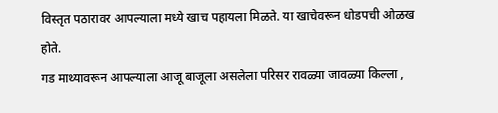विस्तृत पठारावर आपल्याला मध्ये खाच पहायला मिळते. या खाचेवरून धोडपची ओळख होते.
गड माथ्यावरून आपल्याला आजू बाजूला असलेला परिसर रावळ्या जावळ्या किल्ला ,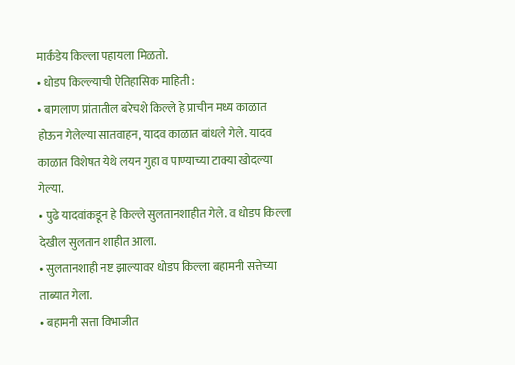मार्कंडेय किल्ला पहायला मिळतो.
• धोडप किल्ल्याची ऐतिहासिक माहिती :
• बागलाण प्रांतातील बरेचशे किल्ले हे प्राचीन मध्य काळात होऊन गेलेल्या सातवाहन, यादव काळात बांधले गेले. यादव काळात विशेषत येथे लयन गुहा व पाण्याच्या टाक्या खोदल्या गेल्या.
• पुढे यादवांकडून हे किल्ले सुलतानशाहीत गेले. व धोडप किल्ला देखील सुलतान शाहीत आला.
• सुलतानशाही नष्ट झाल्यावर धोडप किल्ला बहामनी सत्तेच्या ताब्यात गेला.
• बहामनी सत्ता विभाजीत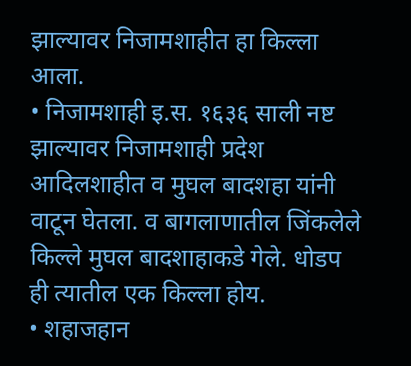झाल्यावर निजामशाहीत हा किल्ला आला.
• निजामशाही इ.स. १६३६ साली नष्ट झाल्यावर निजामशाही प्रदेश आदिलशाहीत व मुघल बादशहा यांनी वाटून घेतला. व बागलाणातील जिंकलेले किल्ले मुघल बादशाहाकडे गेले. धोडप ही त्यातील एक किल्ला होय.
• शहाजहान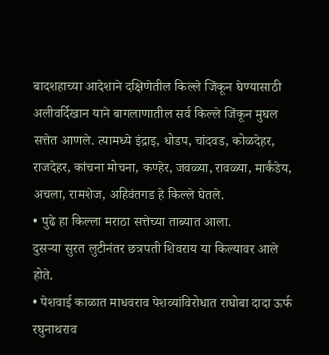बादशहाच्या आदेशाने दक्षिणेतील किल्ले जिंकून घेण्यासाठी अलीवर्दिखान याने बागलाणातील सर्व किल्ले जिंकून मुघल सत्तेत आणले. त्यामध्ये इंद्राइ, धोडप, चांदवड, कोळदेहर, राजदेहर, कांचना मोचना, कण्हेर, जवळ्या, रावळ्या, मार्कंडेय, अचला, रामशेज, अहिवंतगड हे किल्ले घेतले.
• पुढे हा किल्ला मराठा सत्तेच्या ताब्यात आला.
दुसऱ्या सुरत लुटीनंतर छत्रपती शिवराय या किल्यावर आले होते.
• पेशवाई काळात माधवराव पेशव्यांविरोधात राघोबा दादा ऊर्फ रघुनाथराव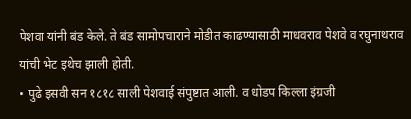पेशवा यांनी बंड केले. ते बंड सामोपचाराने मोडीत काढण्यासाठी माधवराव पेशवे व रघुनाथराव यांची भेट इथेच झाली होती.
• पुढे इसवी सन १८१८ साली पेशवाई संपुष्टात आली. व धोडप किल्ला इंग्रजी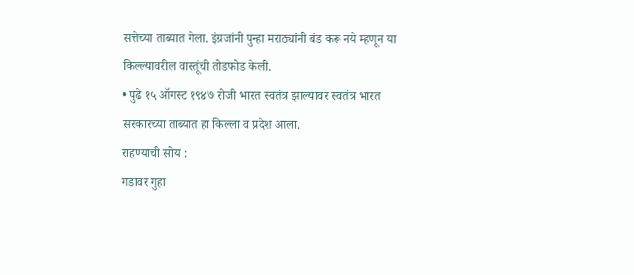सत्तेच्या ताब्यात गेला. इंग्रजांनी पुन्हा मराठ्यांनी बंड करू नये म्हणून या किल्ल्यावरील वास्तूंची तोडफोड केली.
• पुढे १५ ऑगस्ट १९४७ रोजी भारत स्वतंत्र झाल्यावर स्वतंत्र भारत सरकारच्या ताब्यात हा किल्ला व प्रदेश आला.
राहण्याची सोय :
गडावर गुहा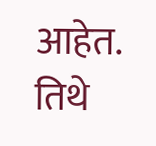आहेत. तिथे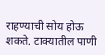राहण्याची सोय होऊ शकते. टाक्यातील पाणी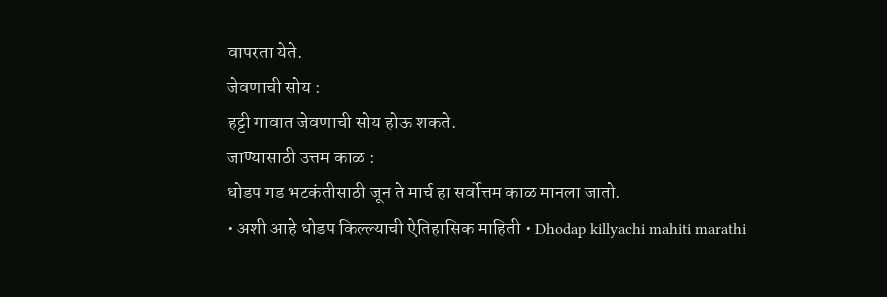वापरता येते.
जेवणाची सोय :
हट्टी गावात जेवणाची सोय होऊ शकते.
जाण्यासाठी उत्तम काळ :
धोडप गड भटकंतीसाठी जून ते मार्च हा सर्वोत्तम काळ मानला जातो.
• अशी आहे धोडप किल्ल्याची ऐतिहासिक माहिती • Dhodap killyachi mahiti marathi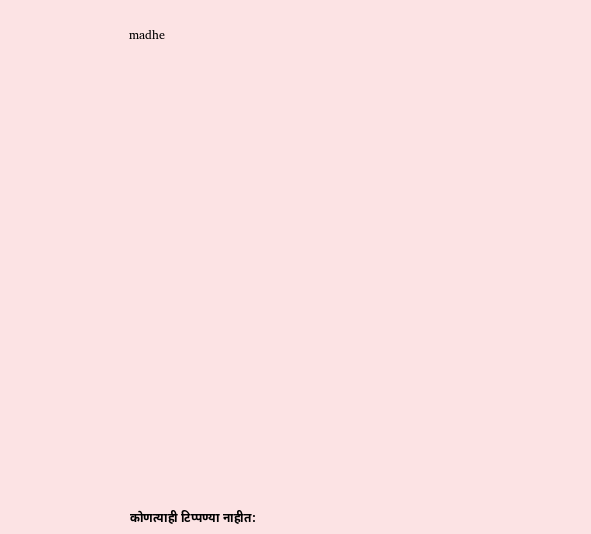madhe




















कोणत्याही टिप्पण्या नाहीत: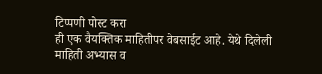टिप्पणी पोस्ट करा
ही एक वैयक्तिक माहितीपर वेबसाईट आहे. येथे दिलेली माहिती अभ्यास व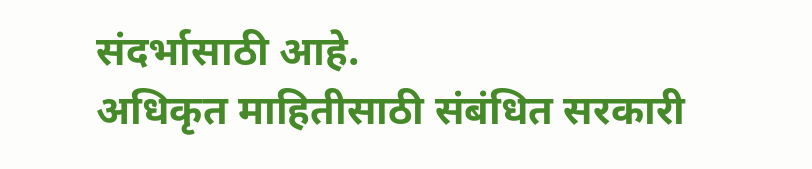संदर्भासाठी आहे.
अधिकृत माहितीसाठी संबंधित सरकारी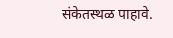संकेतस्थळ पाहावे.